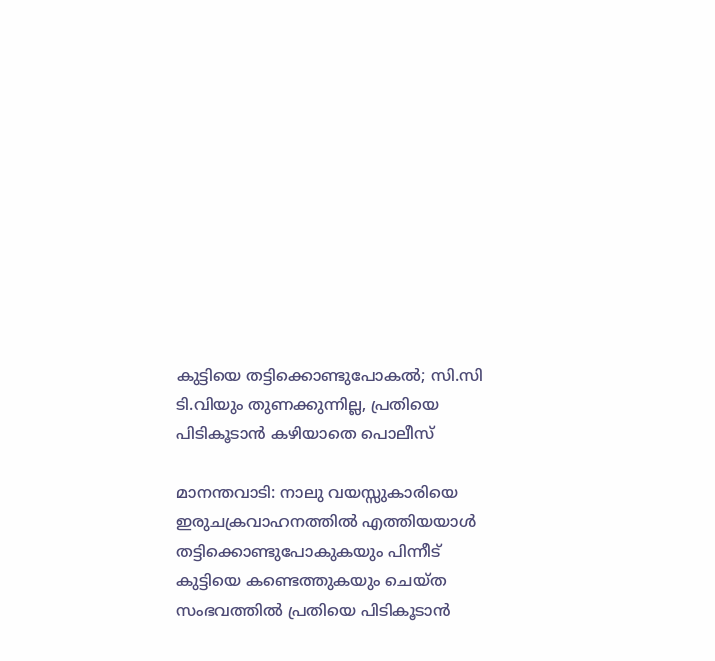കുട്ടിയെ തട്ടിക്കൊണ്ടുപോകൽ; സി.സി ടി.വിയും തുണക്കുന്നില്ല, പ്രതിയെ പിടികൂടാൻ കഴിയാതെ പൊലീസ്

മാനന്തവാടി: നാലു വയസ്സുകാരിയെ ഇരുചക്രവാഹനത്തിൽ എത്തിയയാൾ തട്ടിക്കൊണ്ടുപോകുകയും പിന്നീട് കുട്ടിയെ കണ്ടെത്തുകയും ചെയ്ത സംഭവത്തിൽ പ്രതിയെ പിടികൂടാൻ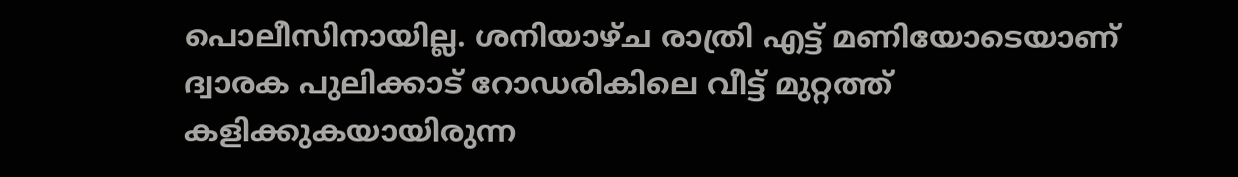പൊലീസിനായില്ല. ശനിയാഴ്ച രാത്രി എട്ട് മണിയോടെയാണ് ദ്വാരക പുലിക്കാട് റോഡരികിലെ വീട്ട് മുറ്റത്ത് കളിക്കുകയായിരുന്ന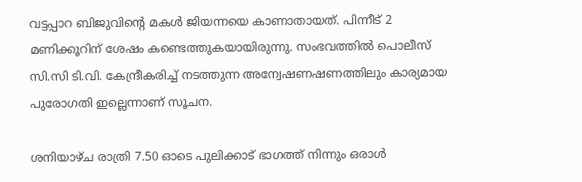വട്ടപ്പാറ ബിജുവിന്റെ മകള്‍ ജിയന്നയെ കാണാതായത്. പിന്നീട് 2 മണിക്കൂറിന് ശേഷം കണ്ടെത്തുകയായിരുന്നു. സംഭവത്തിൽ പൊലീസ് സി.സി ടി.വി. കേന്ദ്രീകരിച്ച് നടത്തുന്ന അന്വേഷണഷണത്തിലും കാര്യമായ പുരോഗതി ഇല്ലെന്നാണ് സൂചന.

ശനിയാഴ്ച രാത്രി 7.50 ഓടെ പുലിക്കാട് ഭാഗത്ത് നിന്നും ഒരാൾ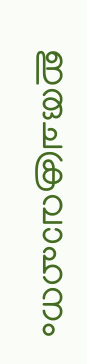ഇരുചക്രവാഹനം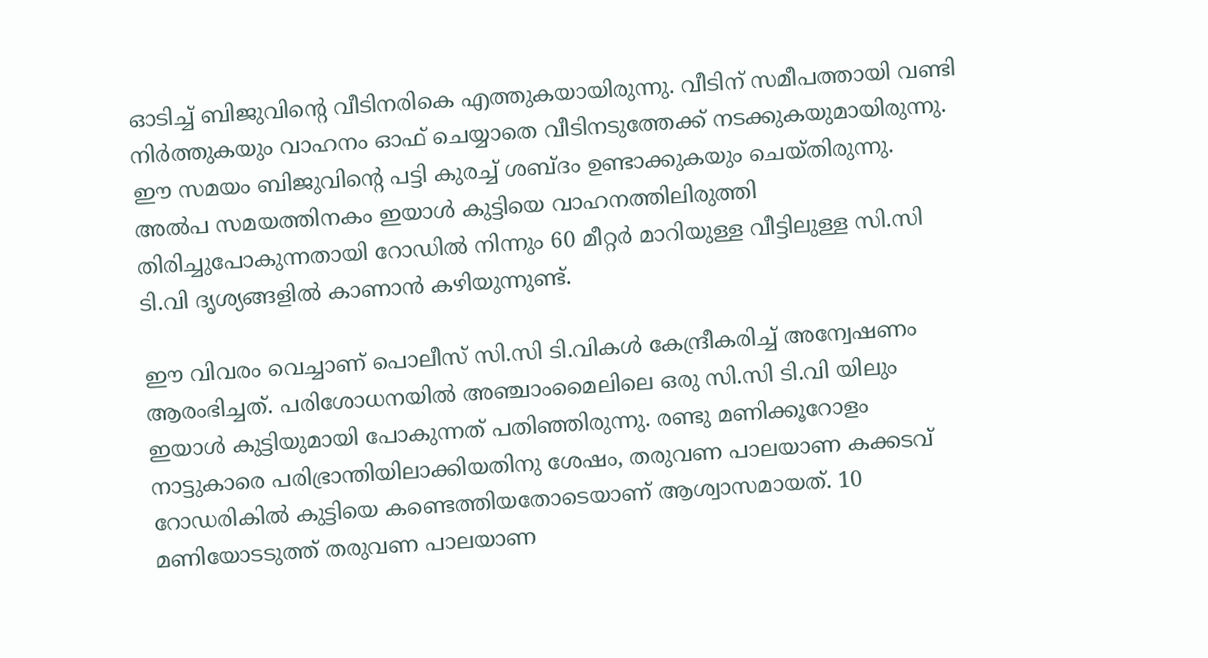ഓടിച്ച് ബിജുവിന്റെ വീടിനരികെ എത്തുകയായിരുന്നു. വീടിന് സമീപത്തായി വണ്ടി നിർത്തുകയും വാഹനം ഓഫ് ചെയ്യാതെ വീടിനടുത്തേക്ക് നടക്കുകയുമായിരുന്നു. ഈ സമയം ബിജുവിന്റെ പട്ടി കുരച്ച് ശബ്ദം ഉണ്ടാക്കുകയും ചെയ്തിരുന്നു. അൽപ സമയത്തിനകം ഇയാൾ കുട്ടിയെ വാഹനത്തിലിരുത്തി തിരിച്ചുപോകുന്നതായി റോഡിൽ നിന്നും 60 മീറ്റർ മാറിയുള്ള വീട്ടിലുള്ള സി.സി ടി.വി ദൃശ്യങ്ങളിൽ കാണാൻ കഴിയുന്നുണ്ട്.

ഈ വിവരം വെച്ചാണ് പൊലീസ് സി.സി ടി.വികൾ കേന്ദ്രീകരിച്ച് അന്വേഷണം ആരംഭിച്ചത്. പരിശോധനയിൽ അഞ്ചാംമൈലിലെ ഒരു സി.സി ടി.വി യിലും ഇയാൾ കുട്ടിയുമായി പോകുന്നത് പതിഞ്ഞിരുന്നു. രണ്ടു മണിക്കൂറോളം നാട്ടുകാരെ പരിഭ്രാന്തിയിലാക്കിയതിനു ശേഷം, തരുവണ പാലയാണ കക്കടവ് റോഡരികില്‍ കുട്ടിയെ കണ്ടെത്തിയതോടെയാണ് ആശ്വാസമായത്. 10 മണിയോടടുത്ത് തരുവണ പാലയാണ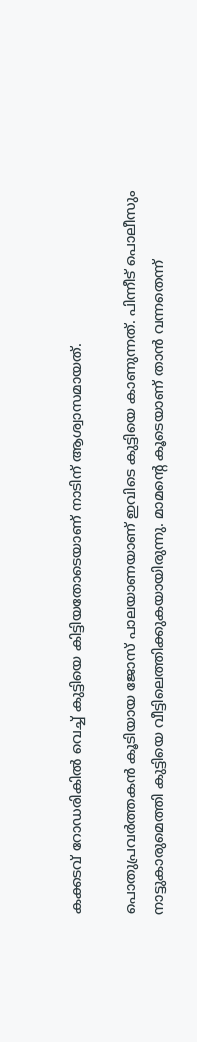കക്കടവ് റോഡരികില്‍ വെച്ച് കുട്ടിയെ കിട്ടിയതോടെയാണ് നാടിന് ആശ്വാസമായത്.

പൊതുപ്രവര്‍ത്തകന്‍ കൂടിയായ ജോസ് പാലയാണയാണ് ഇവിടെ കുട്ടിയെ കാണുന്നത്. പിന്നീട് പൊലീസും നാട്ടുകാരുമെത്തി കുട്ടിയെ വീട്ടിലെത്തിക്കുകയായിരുന്നു. മാമന്റെ കൂടെയാണ് താന്‍ വന്നതെന്ന്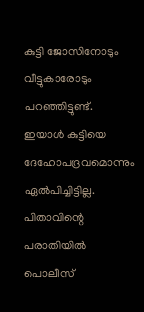കുട്ടി ജോസിനോടും വീട്ടുകാരോടും പറഞ്ഞിട്ടുണ്ട്. ഇയാൾ കുട്ടിയെ ദേഹോപദ്രവമൊന്നും ഏൽപിച്ചിട്ടില്ല. പിതാവിന്റെ പരാതിയിൽ പൊലീസ്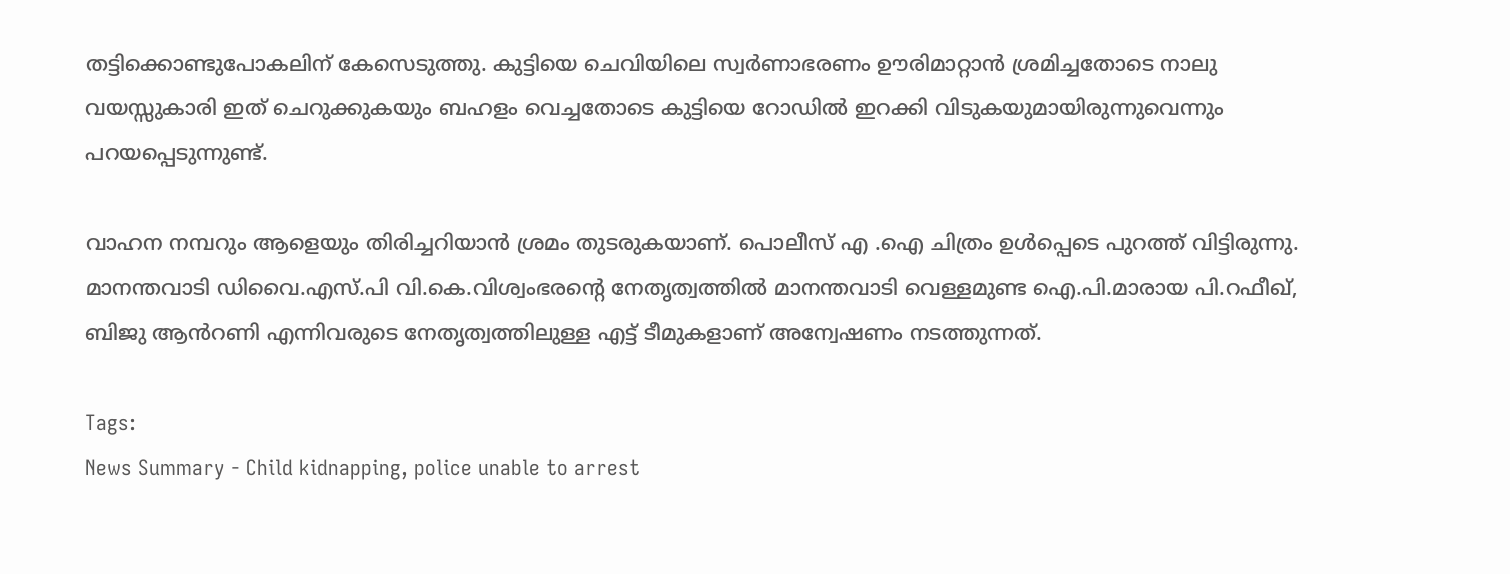തട്ടിക്കൊണ്ടുപോകലിന് കേസെടുത്തു. കുട്ടിയെ ചെവിയിലെ സ്വർണാഭരണം ഊരിമാറ്റാൻ ശ്രമിച്ചതോടെ നാലു വയസ്സുകാരി ഇത് ചെറുക്കുകയും ബഹളം വെച്ചതോടെ കുട്ടിയെ റോഡിൽ ഇറക്കി വിടുകയുമായിരുന്നുവെന്നും പറയപ്പെടുന്നുണ്ട്.

വാഹന നമ്പറും ആളെയും തിരിച്ചറിയാന്‍ ശ്രമം തുടരുകയാണ്. പൊലീസ് എ .ഐ ചിത്രം ഉൾപ്പെടെ പുറത്ത് വിട്ടിരുന്നു. മാനന്തവാടി ഡിവൈ.എസ്.പി വി.കെ.വിശ്വംഭരന്റെ നേതൃത്വത്തിൽ മാനന്തവാടി വെള്ളമുണ്ട ഐ.പി.മാരായ പി.റഫീഖ്, ബിജു ആൻറണി എന്നിവരുടെ നേതൃത്വത്തിലുള്ള എട്ട് ടീമുകളാണ് അന്വേഷണം നടത്തുന്നത്.

Tags:
News Summary - Child kidnapping, police unable to arrest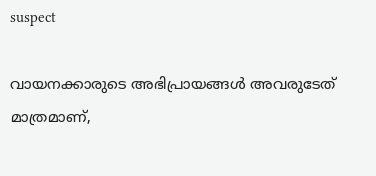suspect

വായനക്കാരുടെ അഭിപ്രായങ്ങള്‍ അവരുടേത് മാത്രമാണ്,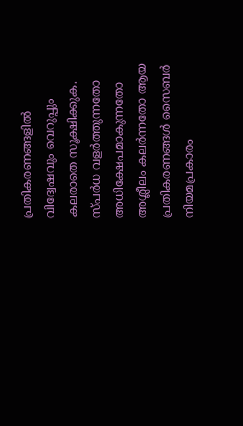പ്രതികരണങ്ങളിൽ വിദ്വേഷവും വെറുപ്പും കലരാതെ സൂക്ഷിക്കുക. സ്പർധ വളർത്തുന്നതോ അധിക്ഷേപമാകുന്നതോ അശ്ലീലം കലർന്നതോ ആയ പ്രതികരണങ്ങൾ സൈബർ നിയമപ്രകാരം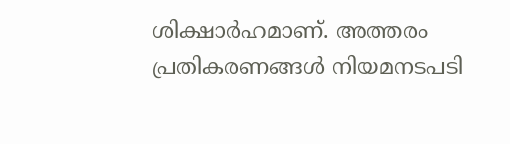ശിക്ഷാർഹമാണ്. അത്തരം പ്രതികരണങ്ങൾ നിയമനടപടി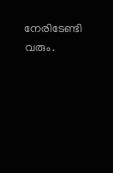നേരിടേണ്ടി വരും.